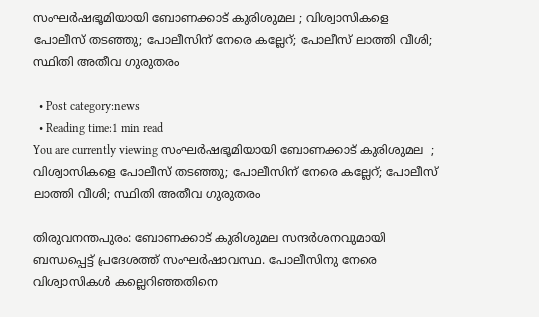സംഘര്‍ഷഭൂമിയായി ബോണക്കാട് കുരിശുമല ; വിശ്വാസികളെ പോലീസ് തടഞ്ഞു; പോലീസിന് നേരെ കല്ലേറ്; പോലീസ് ലാത്തി വീശി; സ്ഥിതി അതീവ ഗുരുതരം

  • Post category:news
  • Reading time:1 min read
You are currently viewing സംഘര്‍ഷഭൂമിയായി ബോണക്കാട് കുരിശുമല  ; വിശ്വാസികളെ പോലീസ് തടഞ്ഞു; പോലീസിന് നേരെ കല്ലേറ്; പോലീസ് ലാത്തി വീശി; സ്ഥിതി അതീവ ഗുരുതരം

തിരുവനന്തപുരം: ബോണക്കാട് കുരിശുമല സന്ദര്‍ശനവുമായി ബന്ധപ്പെട്ട് പ്രദേശത്ത് സംഘര്‍ഷാവസ്ഥ. പോലീസിനു നേരെ വിശ്വാസികള്‍ കല്ലെറിഞ്ഞതിനെ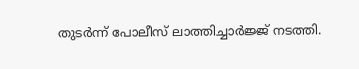തുടര്‍ന്ന് പോലീസ് ലാത്തിച്ചാര്‍ജ്ജ് നടത്തി.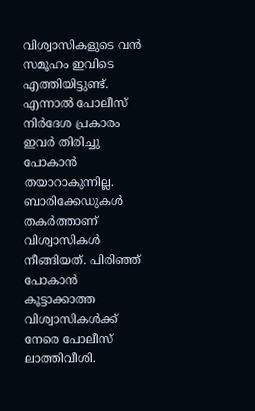വിശ്വാസികളുടെ വന്‍ സമൂഹം ഇവിടെ എത്തിയിട്ടുണ്ട്. എന്നാല്‍ പോലീസ് നിര്‍ദേശ പ്രകാരം ഇവര്‍ തിരിച്ചു പോകാന്‍ തയാറാകുന്നില്ല. ബാരിക്കേഡുകള്‍ തകര്‍ത്താണ് വിശ്വാസികള്‍ നീങ്ങിയത്. പിരിഞ്ഞ് പോകാന്‍ കൂട്ടാക്കാത്ത വിശ്വാസികള്‍ക്ക് നേരെ പോലീസ് ലാത്തിവീശി.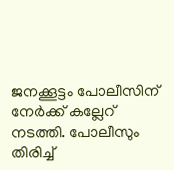ജനക്കൂട്ടം പോലീസിന് നേര്‍ക്ക് കല്ലേറ് നടത്തി. പോലീസും തിരിച്ച്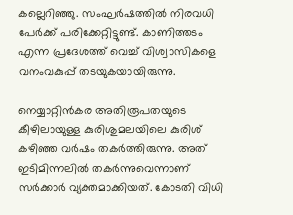കല്ലെറിഞ്ഞു. സംഘര്‍ഷത്തില്‍ നിരവധി പേര്‍ക്ക് പരിക്കേറ്റിട്ടുണ്ട്. കാണിത്തടം എന്ന പ്രദേശത്ത് വെച്ച് വിശ്വാസികളെ വനംവകുപ്പ് തടയുകയായിരുന്നു.

നെയ്യാറ്റിന്‍കര അതിരൂപതയുടെ കീഴിലായുള്ള കുരിശുമലയിലെ കുരിശ് കഴിഞ്ഞ വര്‍ഷം തകര്‍ത്തിരുന്നു. അത് ഇടിമിന്നലില്‍ തകര്‍ന്നുവെന്നാണ് സര്‍ക്കാര്‍ വ്യക്തമാക്കിയത്. കോടതി വിധി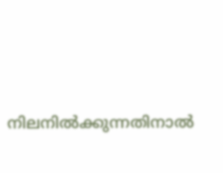നിലനില്‍ക്കുന്നതിനാല്‍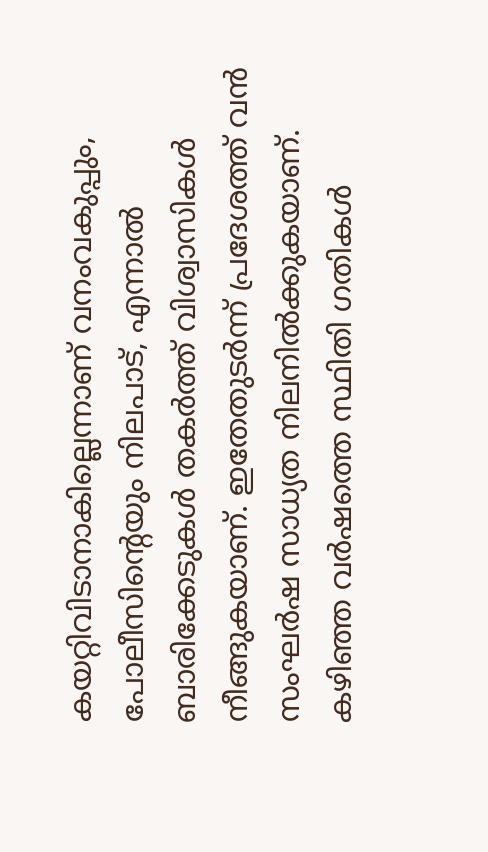കയറ്റിവിടാനാകില്ലെന്നാണ് വനംവകുപ്പും, പോലീസിന്റെയും നിലപാട്, എന്നാല്‍ ബാരിക്കേടുകള്‍ തകര്‍ത്ത് വിശ്വാസികള്‍ നീങ്ങുകയാണ്. ഇതേതുടര്‍ന്ന് പ്രദേശത്ത് വന്‍ സംഘര്‍ഷ സാധ്യത നിലനില്‍ക്കുകയാണ്. കഴിഞ്ഞ വര്‍ഷത്തെ സ്ഥിതി ഗതികള്‍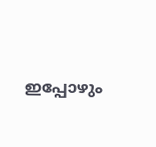ഇപ്പോഴും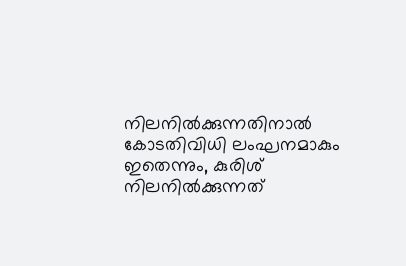നിലനില്‍ക്കുന്നതിനാല്‍ കോടതിവിധി ലംഘനമാകും ഇതെന്നും, കുരിശ് നിലനില്‍ക്കുന്നത്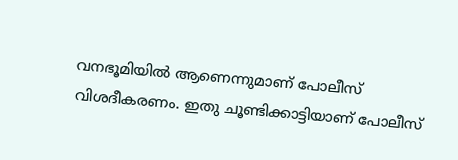വനഭൂമിയില്‍ ആണെന്നുമാണ് പോലീസ് വിശദീകരണം. ഇതു ചൂണ്ടിക്കാട്ടിയാണ് പോലീസ്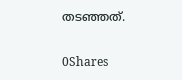തടഞ്ഞത്.

0Shares